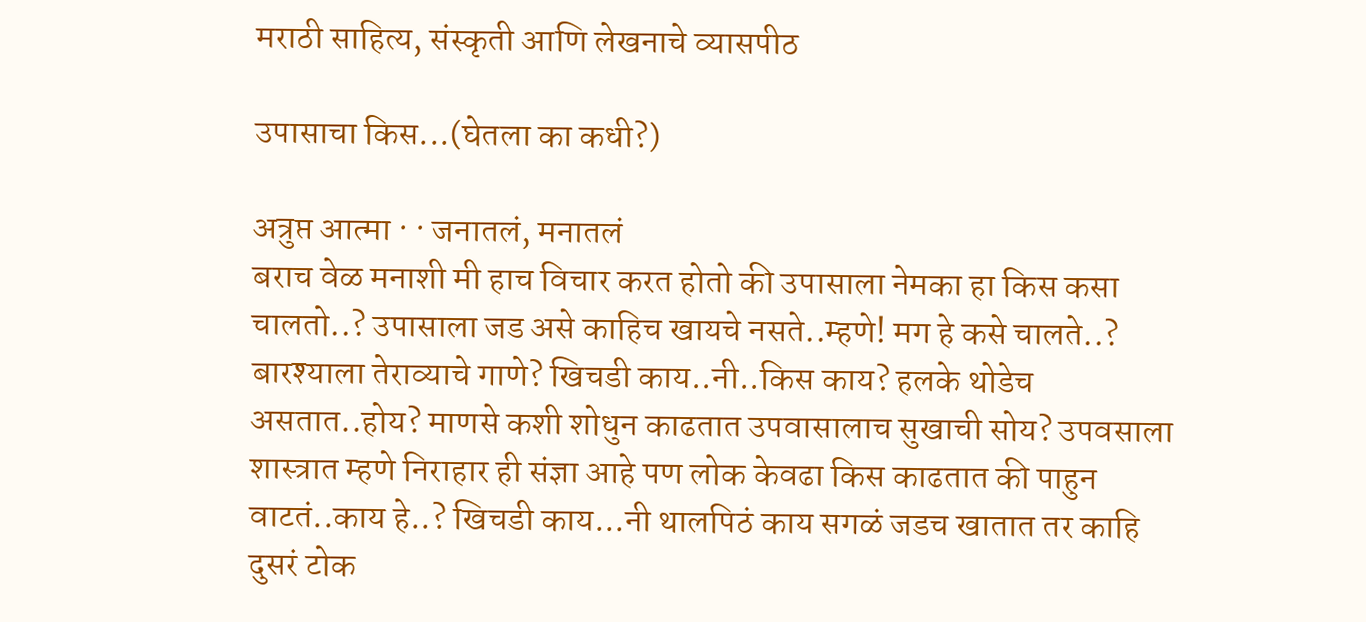मराठी साहित्य, संस्कृती आणि लेखनाचे व्यासपीठ

उपासाचा किस...(घेतला का कधी?)

अत्रुप्त आत्मा · · जनातलं, मनातलं
बराच वेळ मनाशी मी हाच विचार करत होतो की उपासाला नेमका हा किस कसा चालतो..? उपासाला जड असे काहिच खायचे नसते..म्हणे! मग हे कसे चालते..? बारश्याला तेराव्याचे गाणे? खिचडी काय..नी..किस काय? हलके थोडेच असतात..होय? माणसे कशी शोधुन काढतात उपवासालाच सुखाची सोय? उपवसाला शास्त्रात म्हणे निराहार ही संज्ञा आहे पण लोक केवढा किस काढतात की पाहुन वाटतं..काय हे..? खिचडी काय...नी थालपिठं काय सगळं जडच खातात तर काहि दुसरं टोक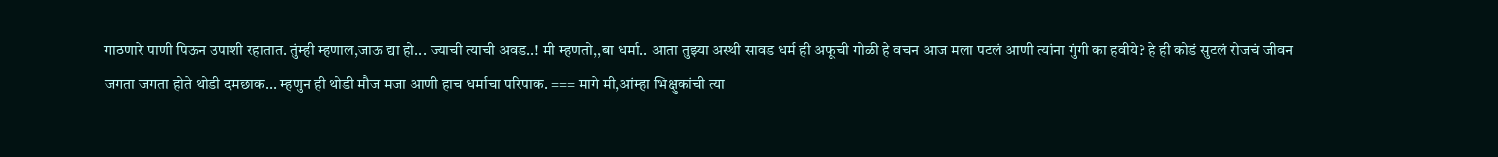गाठणारे पाणी पिऊन उपाशी रहातात. तुंम्ही म्हणाल,जाऊ द्या हो... ज्याची त्याची अवड..! मी म्हणतो,,बा धर्मा.. आता तुझ्या अस्थी सावड धर्म ही अफूची गोळी हे वचन आज मला पटलं आणी त्यांना गुंगी का हवीये? हे ही कोडं सुटलं रोजचं जीवन जगता जगता होते थोडी दमछाक... म्हणुन ही थोडी मौज मजा आणी हाच धर्माचा परिपाक. === मागे मी,आंम्हा भिक्षुकांची त्या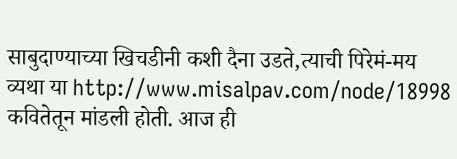साबुदाण्याच्या खिचडीनी कशी दैना उडते,त्याची पिरेमं-मय व्यथा या http://www.misalpav.com/node/18998 कवितेतून मांडली होती. आज ही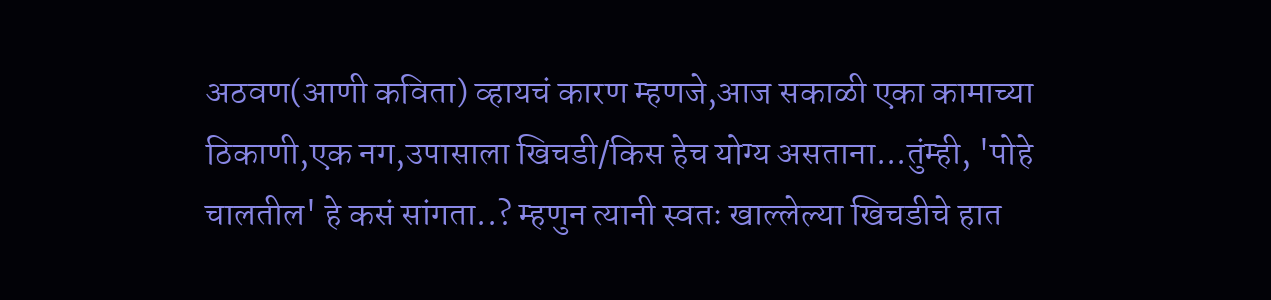अठवण(आणी कविता) व्हायचं कारण म्हणजे,आज सकाळी एका कामाच्या ठिकाणी,एक नग,उपासाला खिचडी/किस हेच योग्य असताना...तुंम्ही, 'पोहे चालतील' हे कसं सांगता..? म्हणुन त्यानी स्वतः खाल्लेल्या खिचडीचे हात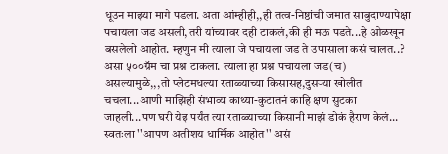धूउन माझ्या मागे पडला. अता आंम्हीही,,ही तत्व-निष्ठांची जमात साबुदाण्यापेक्षा पचायला जड असली,तरी यांच्यावर दही टाकलं,की ही मऊ पडते...हे ओळखून बसलेलो आहोत. म्हणुन मी त्याला जे पचायला जड ते उपासाला कसं चालत..? असा ५००ग्रॅम चा प्रश्न टाकला. त्याला हा प्रश्न पचायला जड(च) असल्यामुळे,,,तो प्लेटमधल्या रताळ्याच्या किसासह,दुसर्‍या खोलीत चचला...आणी माझिही संभाव्य काथ्या-कुटातनं काहि क्षण सुटका जाहली...पण घरी येइ पर्यंत त्या रताळ्याच्या किसानी माझं डोकं हैराण केलं... स्वतःला ''आपण अतीशय धार्मिक आहोत'' असं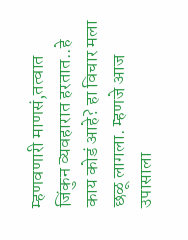म्हणवणारी माणसं,तत्वात जिंकुन व्यवहारात हरतात..हे काय कोडं आहे? हा विचार मला छळू लागला. म्हणजे आज उपासाला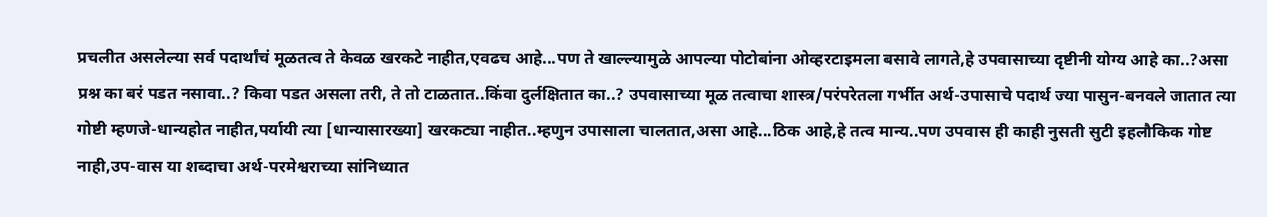प्रचलीत असलेल्या सर्व पदार्थांचं मूळतत्व ते केवळ खरकटे नाहीत,एवढच आहे...पण ते खाल्ल्यामुळे आपल्या पोटोबांना ओव्हरटाइमला बसावे लागते,हे उपवासाच्या दृष्टीनी योग्य आहे का..?असा प्रश्न का बरं पडत नसावा..? किवा पडत असला तरी, ते तो टाळतात..किंवा दुर्लक्षितात का..? उपवासाच्या मूळ तत्वाचा शास्त्र/परंपरेतला गर्भीत अर्थ-उपासाचे पदार्थ ज्या पासुन-बनवले जातात त्या गोष्टी म्हणजे-धान्यहोत नाहीत,पर्यायी त्या [धान्यासारख्या] खरकट्या नाहीत..म्हणुन उपासाला चालतात,असा आहे...ठिक आहे,हे तत्व मान्य..पण उपवास ही काही नुसती सुटी इहलौकिक गोष्ट नाही,उप-वास या शब्दाचा अर्थ-परमेश्वराच्या सांनिध्यात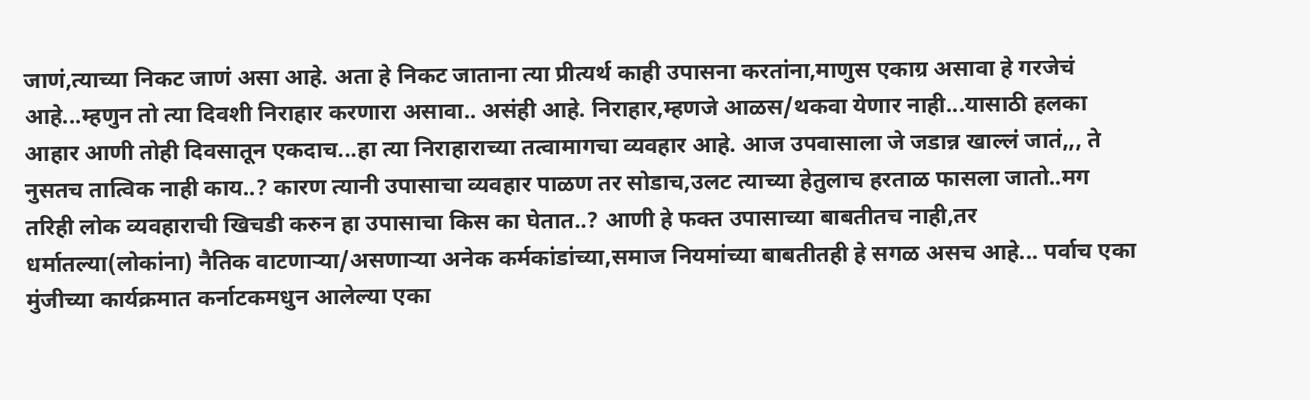जाणं,त्याच्या निकट जाणं असा आहे. अता हे निकट जाताना त्या प्रीत्यर्थ काही उपासना करतांना,माणुस एकाग्र असावा हे गरजेचं आहे...म्हणुन तो त्या दिवशी निराहार करणारा असावा.. असंही आहे. निराहार,म्हणजे आळस/थकवा येणार नाही...यासाठी हलका आहार आणी तोही दिवसातून एकदाच...हा त्या निराहाराच्या तत्वामागचा व्यवहार आहे. आज उपवासाला जे जडान्न खाल्लं जातं,,, ते नुसतच तात्विक नाही काय..? कारण त्यानी उपासाचा व्यवहार पाळण तर सोडाच,उलट त्याच्या हेतुलाच हरताळ फासला जातो..मग तरिही लोक व्यवहाराची खिचडी करुन हा उपासाचा किस का घेतात..? आणी हे फक्त उपासाच्या बाबतीतच नाही,तर धर्मातल्या(लोकांना) नैतिक वाटणार्‍या/असणार्‍या अनेक कर्मकांडांच्या,समाज नियमांच्या बाबतीतही हे सगळ असच आहे... पर्वाच एका मुंजीच्या कार्यक्रमात कर्नाटकमधुन आलेल्या एका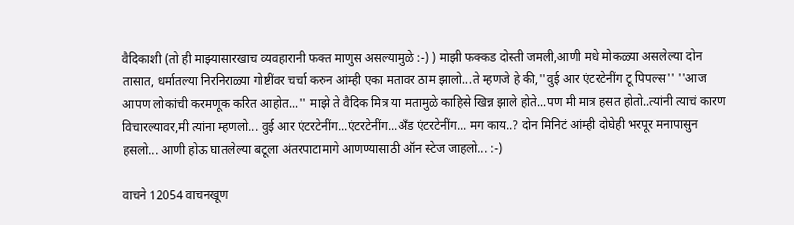वैदिकाशी (तो ही माझ्यासारखाच व्यवहारानी फक्त माणुस असल्यामुळे :-) ) माझी फक्कड दोस्ती जमली,आणी मधे मोकळ्या असलेल्या दोन तासात, धर्मातल्या निरनिराळ्या गोष्टींवर चर्चा करुन आंम्ही एका मतावर ठाम झालो...ते म्हणजे हे की,''वुई आर एंटरटेनींग टू पिपल्स'' ''आज आपण लोकांची करमणूक करित आहोत...'' माझे ते वैदिक मित्र या मतामुळे काहिसे खिन्न झाले होते...पण मी मात्र हसत होतो..त्यांनी त्याचं कारण विचारल्यावर,मी त्यांना म्हणलो... वुई आर एंटरटेनींग...एंटरटेनींग...अँड एंटरटेनींग... मग काय..? दोन मिनिटं आंम्ही दोघेही भरपूर मनापासुन हसलो... आणी होऊ घातलेल्या बटूला अंतरपाटामागे आणण्यासाठी ऑन स्टेज जाहलो... :-)

वाचने 12054 वाचनखूण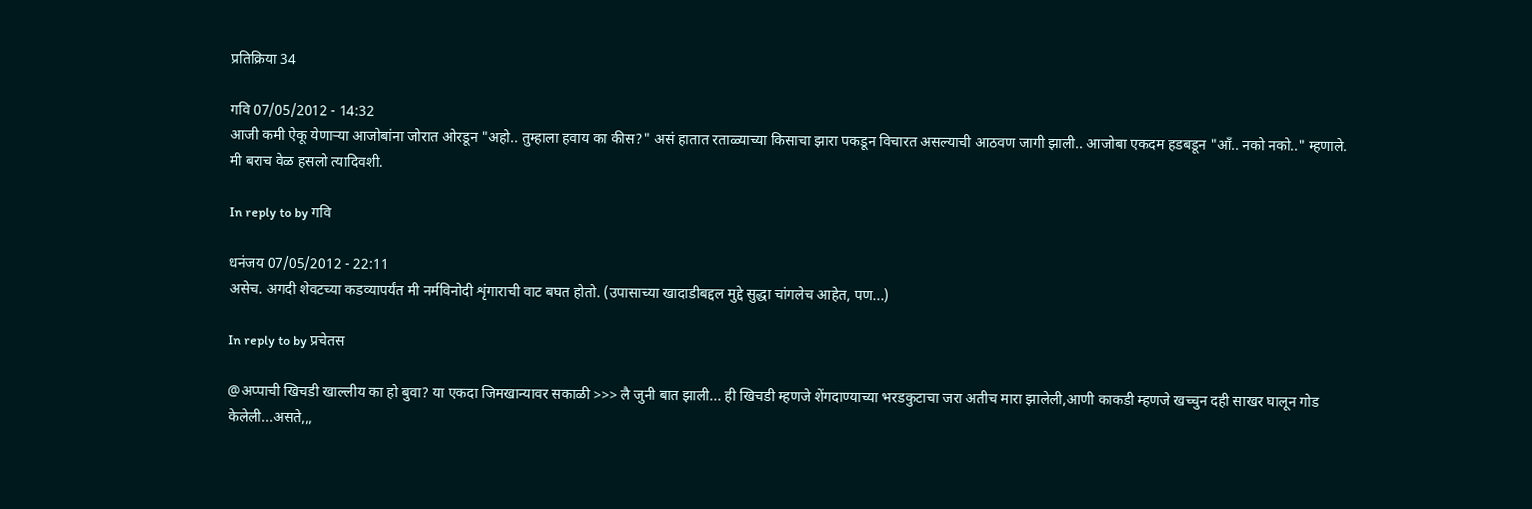प्रतिक्रिया 34

गवि 07/05/2012 - 14:32
आजी कमी ऐकू येणार्‍या आजोबांना जोरात ओरडून "अहो.. तुम्हाला हवाय का कीस?" असं हातात रताळ्याच्या किसाचा झारा पकडून विचारत असल्याची आठवण जागी झाली.. आजोबा एकदम हडबडून "आँ.. नको नको.." म्हणाले. मी बराच वेळ हसलो त्यादिवशी.

In reply to by गवि

धनंजय 07/05/2012 - 22:11
असेच. अगदी शेवटच्या कडव्यापर्यंत मी नर्मविनोदी शृंगाराची वाट बघत होतो. (उपासाच्या खादाडीबद्दल मुद्दे सुद्धा चांगलेच आहेत, पण...)

In reply to by प्रचेतस

@अप्पाची खिचडी खाल्लीय का हो बुवा? या एकदा जिमखान्यावर सकाळी >>> लै जुनी बात झाली... ही खिचडी म्हणजे शेंगदाण्याच्या भरडकुटाचा जरा अतीच मारा झालेली,आणी काकडी म्हणजे खच्चुन दही साखर घालून गोड केलेली...असते,,,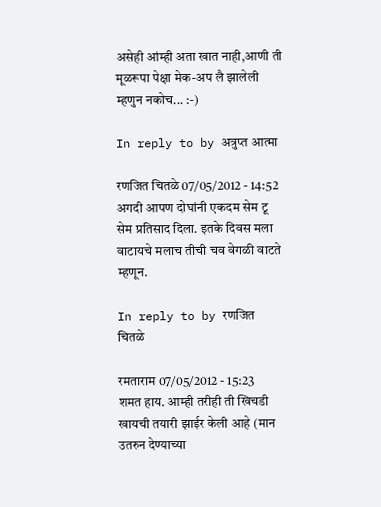असेही आंम्ही अता खात नाही,आणी ती मूळरूपा पेक्षा मेक-अप लै झालेली म्हणुन नकोच... :-)

In reply to by अत्रुप्त आत्मा

रणजित चितळे 07/05/2012 - 14:52
अगदी आपण दोघांनी एकदम सेम टू सेम प्रतिसाद दिला. इतके दिवस मला वाटायचे मलाच तीची चव वेगळी वाटते म्हणून.

In reply to by रणजित चितळे

रमताराम 07/05/2012 - 15:23
शमत हाय. आम्ही तरीही ती खिचडी खायची तयारी झाईर केली आहे (मान उतरुन देण्याच्या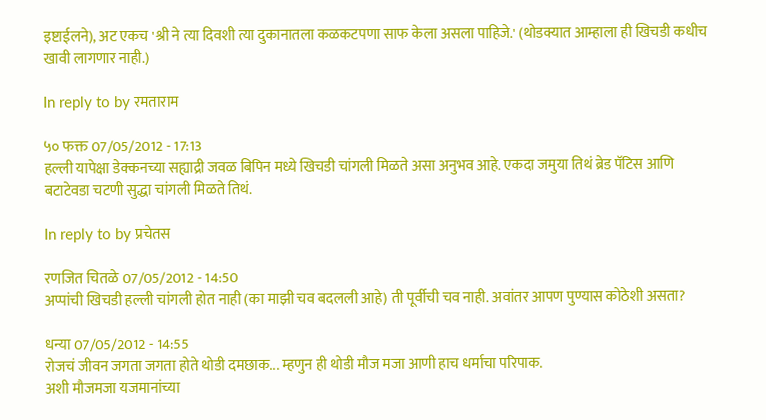इष्टाईलने), अट एकच 'श्री ने त्या दिवशी त्या दुकानातला कळकटपणा साफ केला असला पाहिजे.' (थोडक्यात आम्हाला ही खिचडी कधीच खावी लागणार नाही.)

In reply to by रमताराम

५० फक्त 07/05/2012 - 17:13
हल्ली यापेक्षा डेक्कनच्या सह्याद्री जवळ बिपिन मध्ये खिचडी चांगली मिळते असा अनुभव आहे. एकदा जमुया तिथं ब्रेड पॅटिस आणि बटाटेवडा चटणी सुद्धा चांगली मिळते तिथं.

In reply to by प्रचेतस

रणजित चितळे 07/05/2012 - 14:50
अप्पांची खिचडी हल्ली चांगली होत नाही (का माझी चव बदलली आहे) ती पूर्वीची चव नाही. अवांतर आपण पुण्यास कोठेशी असता?

धन्या 07/05/2012 - 14:55
रोजचं जीवन जगता जगता होते थोडी दमछाक... म्हणुन ही थोडी मौज मजा आणी हाच धर्माचा परिपाक.
अशी मौजमजा यजमानांच्या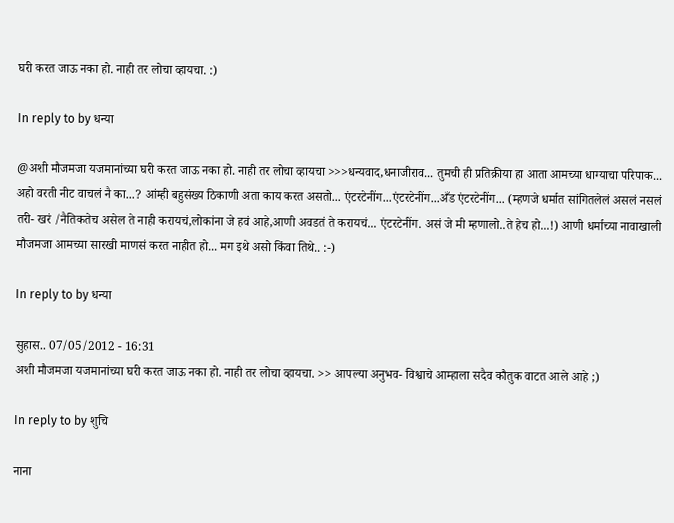घरी करत जाऊ नका हो. नाही तर लोचा व्हायचा. :)

In reply to by धन्या

@अशी मौजमजा यजमानांच्या घरी करत जाऊ नका हो. नाही तर लोचा व्हायचा >>>धन्यवाद,धनाजीराव... तुमची ही प्रतिक्रीया हा आता आमच्या धाग्याचा परिपाक... अहो वरती नीट वाचलं नै का...? आंम्ही बहुसंख्य ठिकाणी अता काय करत असतो... एंटरटेनींग...एंटरटेनींग...अँड एंटरटेनींग... (म्हणजे धर्मात सांगितलेलं असलं नसलं तरी- खरं /नैतिकतेच असेल ते नाही करायचं,लोकांना जे हवं आहे,आणी अवडतं ते करायचं... एंटरटेनींग. असं जे मी म्हणालो..ते हेच हो...!) आणी धर्माच्या नावाखाली मौजमजा आमच्या सारखी माणसं करत नाहीत हो... मग इथे असो किंवा तिथे.. :-)

In reply to by धन्या

सुहास.. 07/05/2012 - 16:31
अशी मौजमजा यजमानांच्या घरी करत जाऊ नका हो. नाही तर लोचा व्हायचा. >> आपल्या अनुभव- विश्वाचे आम्हाला सदैव कौतुक वाटत आले आहे ;)

In reply to by शुचि

नाना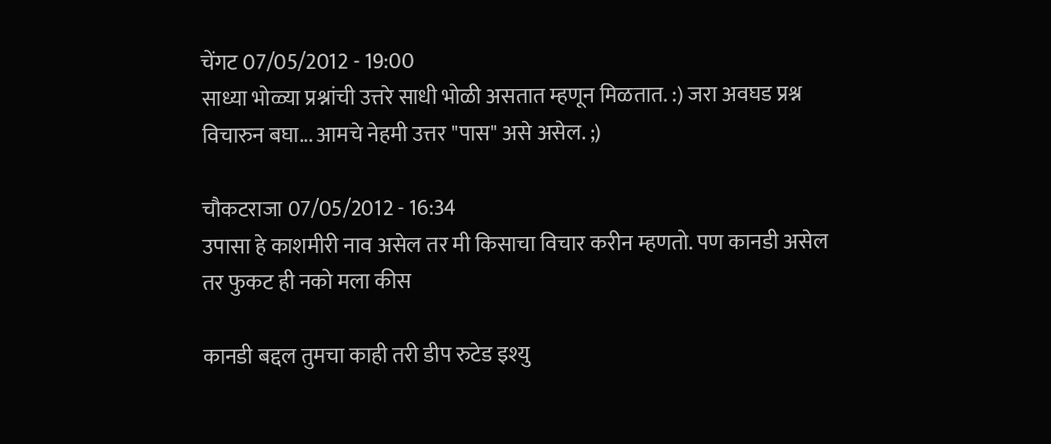चेंगट 07/05/2012 - 19:00
साध्या भोळ्या प्रश्नांची उत्तरे साधी भोळी असतात म्हणून मिळतात. :) जरा अवघड प्रश्न विचारुन बघा... आमचे नेहमी उत्तर "पास" असे असेल. ;)

चौकटराजा 07/05/2012 - 16:34
उपासा हे काशमीरी नाव असेल तर मी किसाचा विचार करीन म्हणतो. पण कानडी असेल तर फुकट ही नको मला कीस

कानडी बद्दल तुमचा काही तरी डीप रुटेड इश्यु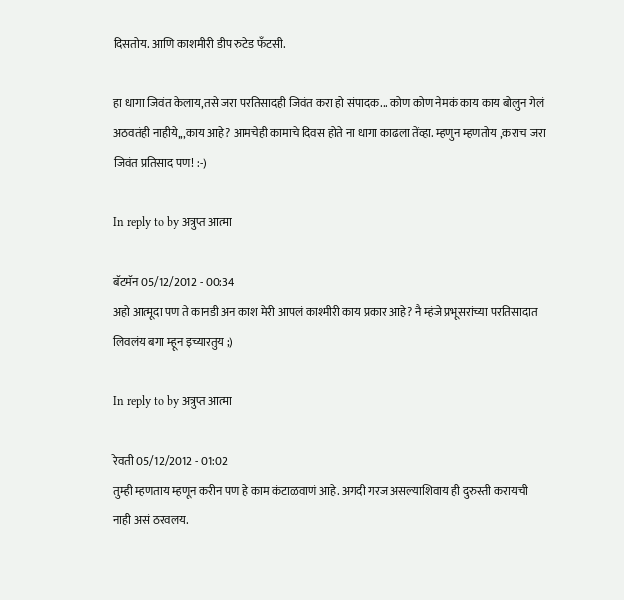दिसतोय. आणि काशमीरी डीप रुटेड फँटसी.

हा धागा जिवंत केलाय,तसे जरा परतिसादही जिवंत करा हो संपादक... कोण कोण नेमकं काय काय बोलुन गेलं अठवतंही नाहीये,,,काय आहे? आमचेही कामाचे दिवस होते ना धागा काढला तेंव्हा. म्हणुन म्हणतोय ,कराच जरा जिवंत प्रतिसाद पण! :-)

In reply to by अत्रुप्त आत्मा

बॅटमॅन 05/12/2012 - 00:34
अहो आत्मूदा पण ते कानडी अन काश मेरी आपलं काश्मीरी काय प्रकार आहे? नै म्हंजे प्रभूसरांच्या परतिसादात लिवलंय बगा म्हून इच्यारतुय ;)

In reply to by अत्रुप्त आत्मा

रेवती 05/12/2012 - 01:02
तुम्ही म्हणताय म्हणून करीन पण हे काम कंटाळवाणं आहे. अगदी गरज असल्याशिवाय ही दुरुस्ती करायची नाही असं ठरवलय.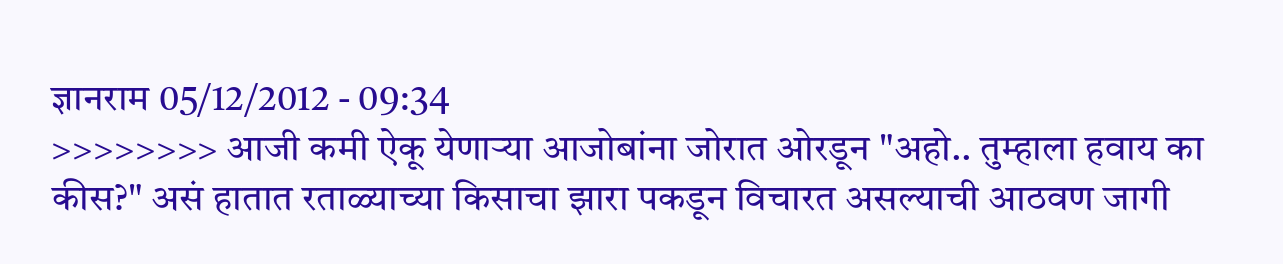ज्ञानराम 05/12/2012 - 09:34
>>>>>>>> आजी कमी ऐकू येणार्‍या आजोबांना जोरात ओरडून "अहो.. तुम्हाला हवाय का कीस?" असं हातात रताळ्याच्या किसाचा झारा पकडून विचारत असल्याची आठवण जागी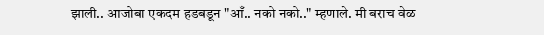झाली.. आजोबा एकदम हडबडून "आँ.. नको नको.." म्हणाले. मी बराच वेळ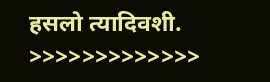हसलो त्यादिवशी. >>>>>>>>>>>>>